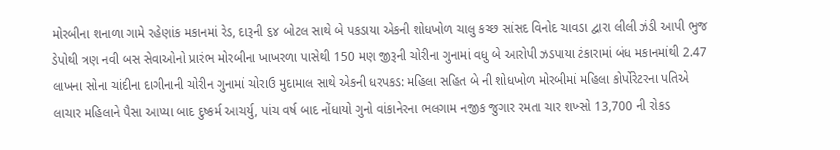મોરબીના શનાળા ગામે રહેણાંક મકાનમાં રેડ, દારૂની ૬૪ બોટલ સાથે બે પકડાયા એકની શોધખોળ ચાલુ કચ્છ સાંસદ વિનોદ ચાવડા દ્વારા લીલી ઝંડી આપી ભુજ ડેપોથી ત્રણ નવી બસ સેવાઓનો પ્રારંભ મોરબીના ખાખરળા પાસેથી 150 મણ જીરૂની ચોરીના ગુનામાં વધુ બે આરોપી ઝડપાયા ટંકારામાં બંધ મકાનમાંથી 2.47 લાખના સોના ચાંદીના દાગીનાની ચોરીન ગુનામાં ચોરાઉ મુદામાલ સાથે એકની ધરપકડ: મહિલા સહિત બે ની શોધખોળ મોરબીમાં મહિલા કોર્પોરેટરના પતિએ લાચાર મહિલાને પૈસા આપ્યા બાદ દુષ્કર્મ આચર્યુ, પાંચ વર્ષ બાદ નોંધાયો ગુનો વાંકાનેરના ભલગામ નજીક જુગાર રમતા ચાર શખ્સો 13,700 ની રોકડ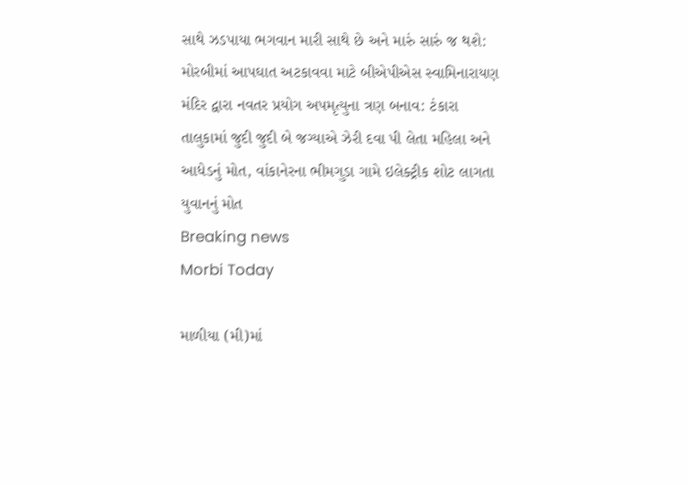સાથે ઝડપાયા ભગવાન મારી સાથે છે અને મારું સારું જ થશે: મોરબીમાં આપઘાત અટકાવવા માટે બીએપીએસ સ્વામિનારાયણ મંદિર દ્વારા નવતર પ્રયોગ અપમૃત્યુના ત્રણ બનાવ: ટંકારા તાલુકામાં જુદી જુદી બે જગ્યાએ ઝેરી દવા પી લેતા મહિલા અને આધેડનું મોત, વાંકાનેરના ભીમગુડા ગામે ઇલેક્ટ્રીક શોટ લાગતા યુવાનનું મોત
Breaking news
Morbi Today

માળીયા (મી)માં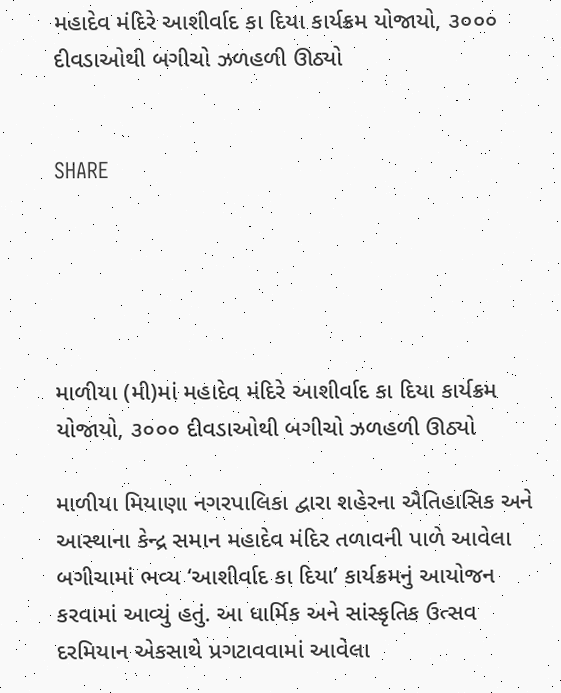મહાદેવ મંદિરે આશીર્વાદ કા દિયા કાર્યક્રમ યોજાયો, ૩૦૦૦ દીવડાઓથી બગીચો ઝળહળી ઊઠ્યો


SHARE





માળીયા (મી)માં મહાદેવ મંદિરે આશીર્વાદ કા દિયા કાર્યક્રમ યોજાયો, ૩૦૦૦ દીવડાઓથી બગીચો ઝળહળી ઊઠ્યો

માળીયા મિયાણા નગરપાલિકા દ્વારા શહેરના ઐતિહાસિક અને આસ્થાના કેન્દ્ર સમાન મહાદેવ મંદિર તળાવની પાળે આવેલા બગીચામાં ભવ્ય ‘આશીર્વાદ કા દિયા’ કાર્યક્રમનું આયોજન કરવામાં આવ્યું હતું. આ ધાર્મિક અને સાંસ્કૃતિક ઉત્સવ દરમિયાન એકસાથે પ્રગટાવવામાં આવેલા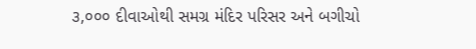૩,૦૦૦ દીવાઓથી સમગ્ર મંદિર પરિસર અને બગીચો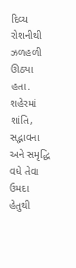દિવ્ય રોશનીથી ઝળહળી ઊઠ્યા હતા. શહેરમાં શાંતિ, સદ્ભાવના અને સમૃદ્ધિ વધે તેવા ઉમદા હેતુથી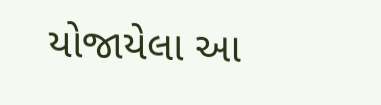યોજાયેલા આ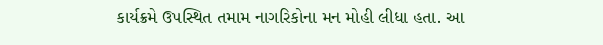કાર્યક્રમે ઉપસ્થિત તમામ નાગરિકોના મન મોહી લીધા હતા. આ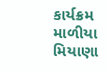કાર્યક્રમ માળીયા મિયાણા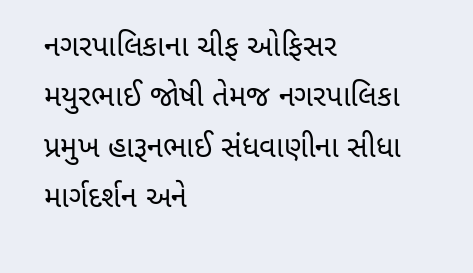નગરપાલિકાના ચીફ ઓફિસર મયુરભાઈ જોષી તેમજ નગરપાલિકા પ્રમુખ હારૂનભાઈ સંધવાણીના સીધા માર્ગદર્શન અને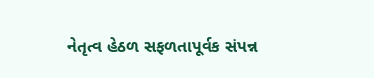નેતૃત્વ હેઠળ સફળતાપૂર્વક સંપન્ન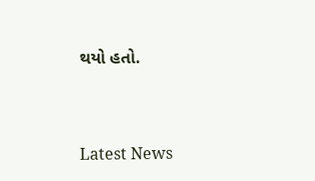થયો હતો.




Latest News